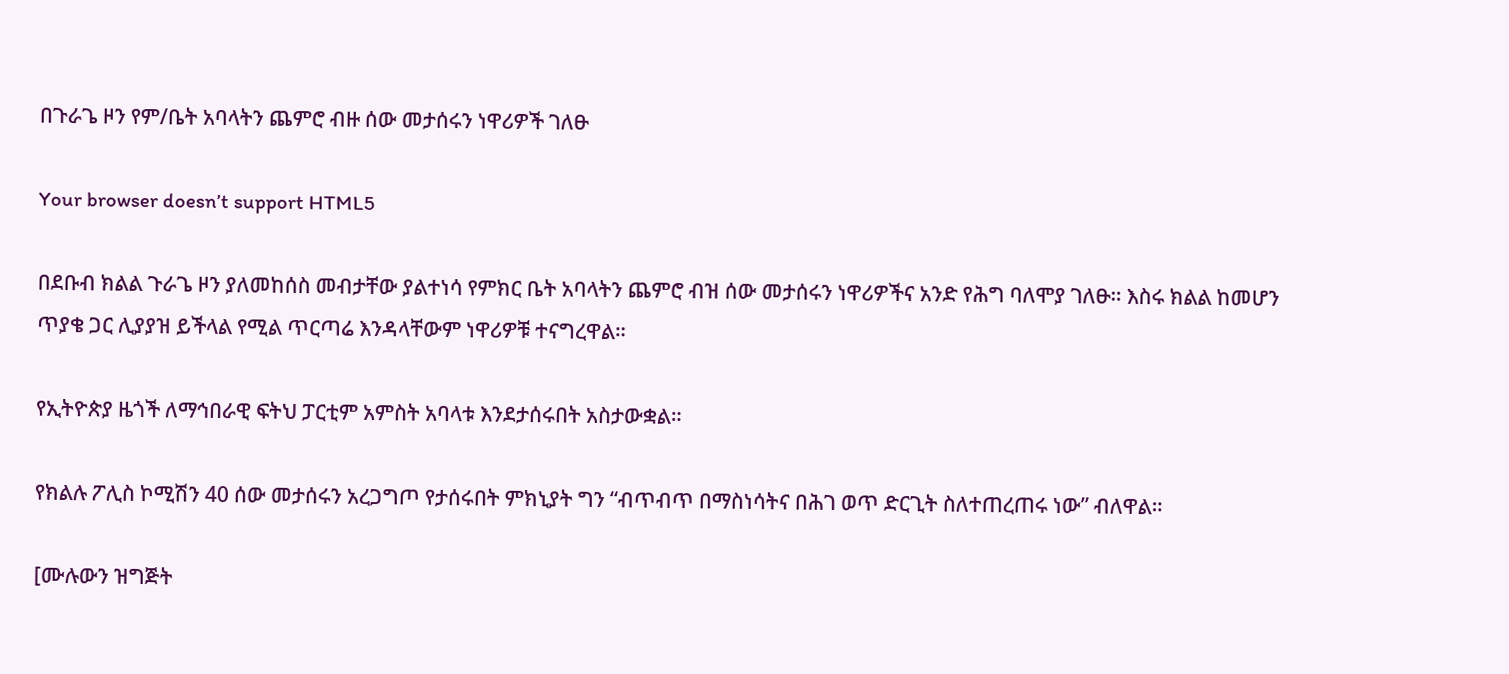በጉራጌ ዞን የም/ቤት አባላትን ጨምሮ ብዙ ሰው መታሰሩን ነዋሪዎች ገለፁ

Your browser doesn’t support HTML5

በደቡብ ክልል ጉራጌ ዞን ያለመከሰስ መብታቸው ያልተነሳ የምክር ቤት አባላትን ጨምሮ ብዝ ሰው መታሰሩን ነዋሪዎችና አንድ የሕግ ባለሞያ ገለፁ። እስሩ ክልል ከመሆን ጥያቄ ጋር ሊያያዝ ይችላል የሚል ጥርጣሬ እንዳላቸውም ነዋሪዎቹ ተናግረዋል።

የኢትዮጵያ ዜጎች ለማኅበራዊ ፍትህ ፓርቲም አምስት አባላቱ እንደታሰሩበት አስታውቋል።

የክልሉ ፖሊስ ኮሚሽን 40 ሰው መታሰሩን አረጋግጦ የታሰሩበት ምክኒያት ግን “ብጥብጥ በማስነሳትና በሕገ ወጥ ድርጊት ስለተጠረጠሩ ነው” ብለዋል።

[ሙሉውን ዝግጅት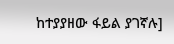ከተያያዘው ፋይል ያገኛሉ]